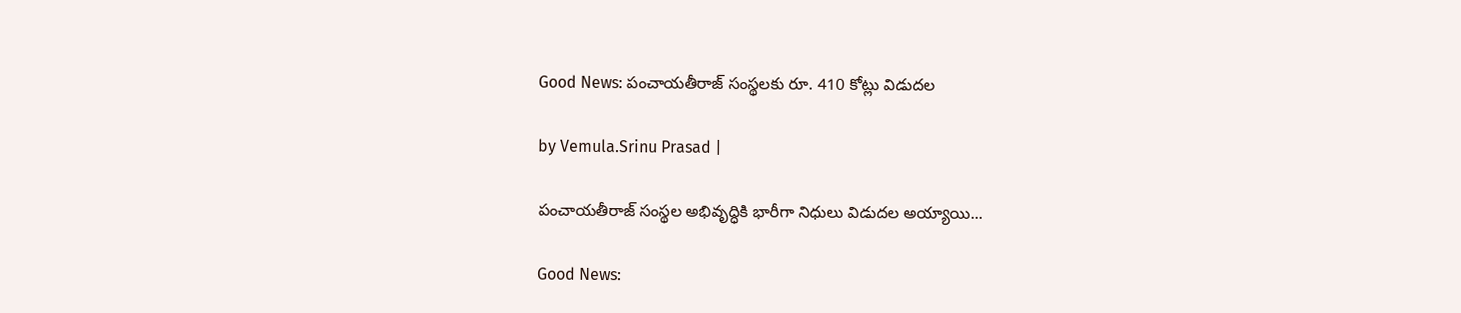Good News: పంచాయతీరాజ్ సంస్థలకు రూ. 410 కోట్లు విడుదల

by Vemula.Srinu Prasad |

పంచాయతీరాజ్ సంస్థల అభివృద్ధికి భారీగా నిధులు విడుదల అయ్యాయి...

Good News: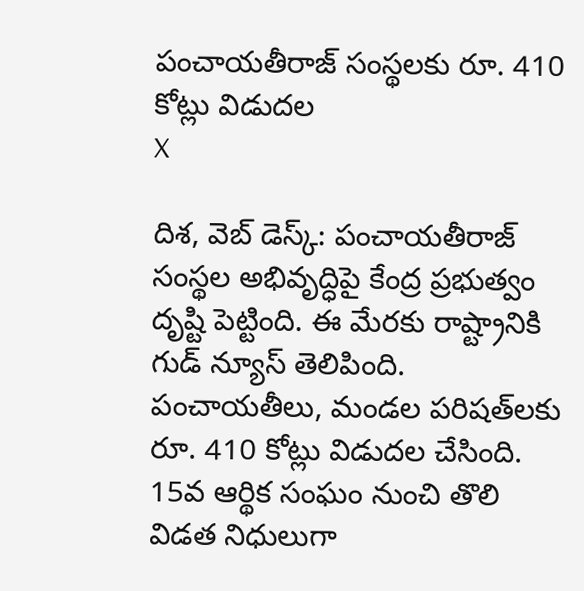పంచాయతీరాజ్ సంస్థలకు రూ. 410 కోట్లు విడుదల
X

దిశ, వెబ్ డెస్క్: పంచాయతీరాజ్ సంస్థల అభివృద్ధిపై కేంద్ర ప్రభుత్వం దృష్టి పెట్టింది. ఈ మేరకు రాష్ట్రానికి గుడ్ న్యూస్ తెలిపింది. పంచాయతీలు, మండల పరిషత్‌లకు రూ. 410 కోట్లు విడుదల చేసింది. 15వ ఆర్థిక సంఘం నుంచి తొలి విడత నిధులుగా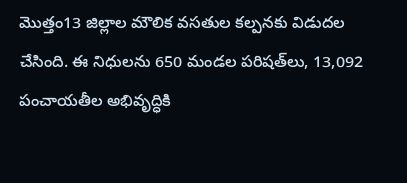మొత్తం13 జిల్లాల మౌలిక వసతుల కల్పనకు విడుదల చేసింది. ఈ నిధులను 650 మండల పరిషత్‌లు, 13,092 పంచాయతీల అభివృద్ధికి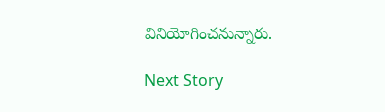వినియోగించనున్నారు.

Next Story